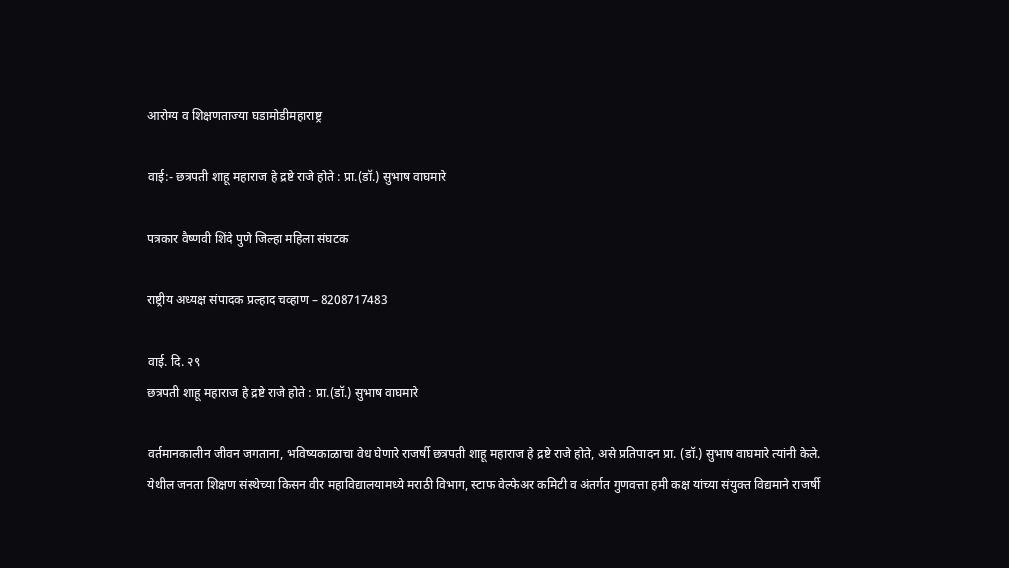आरोग्य व शिक्षणताज्या घडामोडीमहाराष्ट्र

वाई:- छत्रपती शाहू महाराज हे द्रष्टे राजे होते : प्रा.(डॉ.) सुभाष वाघमारे

पत्रकार वैष्णवी शिंदे पुणे जिल्हा महिला संघटक

राष्ट्रीय अध्यक्ष संपादक प्रल्हाद चव्हाण – 8208717483

वाई. दि. २९
छत्रपती शाहू महाराज हे द्रष्टे राजे होते : प्रा.(डॉ.) सुभाष वाघमारे

वर्तमानकालीन जीवन जगताना, भविष्यकाळाचा वेध घेणारे राजर्षी छत्रपती शाहू महाराज हे द्रष्टे राजे होते, असे प्रतिपादन प्रा. (डॉ.) सुभाष वाघमारे त्यांनी केले. येथील जनता शिक्षण संस्थेच्या किसन वीर महाविद्यालयामध्ये मराठी विभाग, स्टाफ वेल्फेअर कमिटी व अंतर्गत गुणवत्ता हमी कक्ष यांच्या संयुक्त विद्यमाने राजर्षी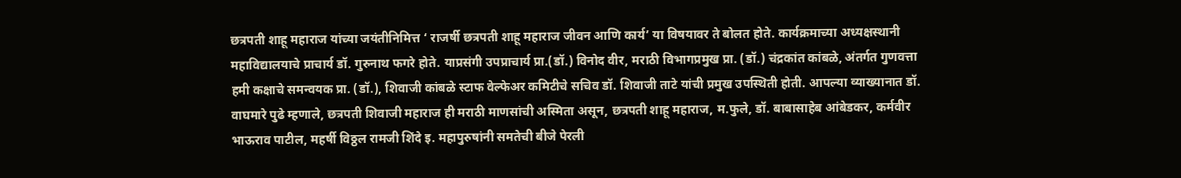छत्रपती शाहू महाराज यांच्या जयंतीनिमित्त ‘ राजर्षी छत्रपती शाहू महाराज जीवन आणि कार्य’ या विषयावर ते बोलत होते. कार्यक्रमाच्या अध्यक्षस्थानी महाविद्यालयाचे प्राचार्य डॉ. गुरुनाथ फगरे होते. याप्रसंगी उपप्राचार्य प्रा.(डॉ.) विनोद वीर, मराठी विभागप्रमुख प्रा. (डॉ.) चंद्रकांत कांबळे, अंतर्गत गुणवत्ता हमी कक्षाचे समन्वयक प्रा. (डॉ.), शिवाजी कांबळे स्टाफ वेल्फेअर कमिटीचे सचिव डॉ. शिवाजी ताटे यांची प्रमुख उपस्थिती होती. आपल्या व्याख्यानात डॉ. वाघमारे पुढे म्हणाले, छत्रपती शिवाजी महाराज ही मराठी माणसांची अस्मिता असून, छत्रपती शाहू महाराज, म.फुले, डॉ. बाबासाहेब आंबेडकर, कर्मवीर भाऊराव पाटील, महर्षी विठ्ठल रामजी शिंदे इ. महापुरुषांनी समतेची बीजे पेरली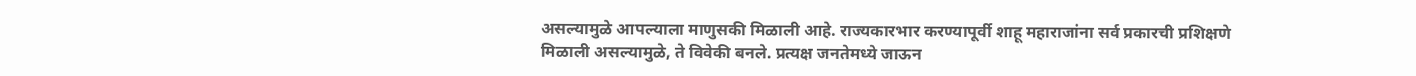असल्यामुळे आपल्याला माणुसकी मिळाली आहे. राज्यकारभार करण्यापूर्वी शाहू महाराजांना सर्व प्रकारची प्रशिक्षणे मिळाली असल्यामुळे, ते विवेकी बनले. प्रत्यक्ष जनतेमध्ये जाऊन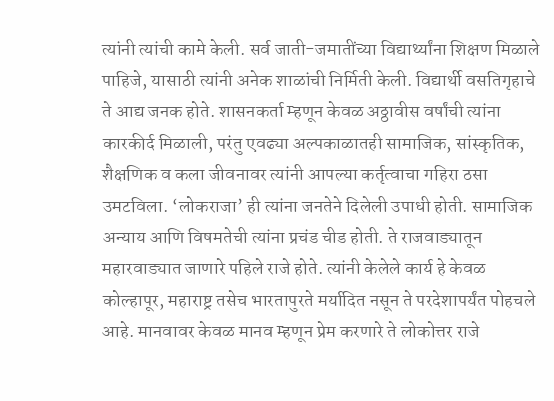त्यांनी त्यांची कामे केली. सर्व जाती-जमातींच्या विद्यार्थ्यांना शिक्षण मिळाले पाहिजे, यासाठी त्यांनी अनेक शाळांची निर्मिती केली. विद्यार्थी वसतिगृहाचे ते आद्य जनक होते. शासनकर्ता म्हणून केवळ अठ्ठावीस वर्षांची त्यांना कारकीर्द मिळाली, परंतु एवढ्या अल्पकाळातही सामाजिक, सांस्कृतिक, शैक्षणिक व कला जीवनावर त्यांनी आपल्या कर्तृत्वाचा गहिरा ठसा उमटविला. ‘लोकराजा’ ही त्यांना जनतेने दिलेली उपाधी होती. सामाजिक अन्याय आणि विषमतेची त्यांना प्रचंड चीड होती. ते राजवाड्यातून महारवाड्यात जाणारे पहिले राजे होते. त्यांनी केलेले कार्य हे केवळ कोल्हापूर, महाराष्ट्र तसेच भारतापुरते मर्यादित नसून ते परदेशापर्यंत पोहचले आहे. मानवावर केवळ मानव म्हणून प्रेम करणारे ते लोकोत्तर राजे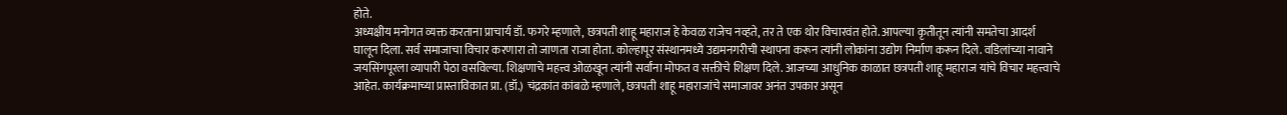होते.
अध्यक्षीय मनोगत व्यक्त करताना प्राचार्य डॉ. फगरे म्हणाले, छत्रपती शाहू महाराज हे केवळ राजेच नव्हते, तर ते एक थोर विचारवंत होते. आपल्या कृतीतून त्यांनी समतेचा आदर्श घालून दिला. सर्व समाजाचा विचार करणारा तो जाणता राजा होता. कोल्हापूर संस्थानमध्ये उद्यमनगरीची स्थापना करून त्यांनी लोकांना उद्योग निर्माण करून दिले. वडिलांच्या नावाने जयसिंगपूरला व्यापारी पेठा वसविल्या. शिक्षणाचे महत्त्व ओळखून त्यांनी सर्वांना मोफत व सक्तीचे शिक्षण दिले. आजच्या आधुनिक काळात छत्रपती शाहू महाराज यांचे विचार महत्त्वाचे आहेत. कार्यक्रमाच्या प्रास्ताविकात प्रा. (डॉ.) चंद्रकांत कांबळे म्हणाले, छत्रपती शाहू महाराजांचे समाजावर अनंत उपकार असून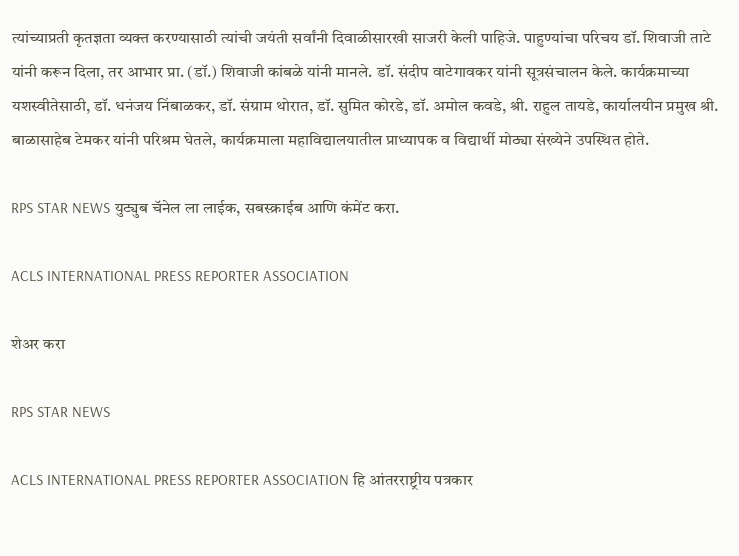त्यांच्याप्रती कृतज्ञता व्यक्त करण्यासाठी त्यांची जयंती सर्वांनी दिवाळीसारखी साजरी केली पाहिजे. पाहुण्यांचा परिचय डॉ. शिवाजी ताटे यांनी करून दिला, तर आभार प्रा. (डॉ.) शिवाजी कांबळे यांनी मानले. डॉ. संदीप वाटेगावकर यांनी सूत्रसंचालन केले. कार्यक्रमाच्या यशस्वीतेसाठी, डॉ. धनंजय निंबाळकर, डॉ. संग्राम थोरात, डॉ. सुमित कोरडे, डॉ. अमोल कवडे, श्री. राहुल तायडे, कार्यालयीन प्रमुख श्री. बाळासाहेब टेमकर यांनी परिश्रम घेतले, कार्यक्रमाला महाविद्यालयातील प्राध्यापक व विद्यार्थी मोठ्या संख्येने उपस्थित होते.

RPS STAR NEWS युट्युब चॅनेल ला लाईक, सबस्क्राईब आणि कंमेंट करा.

ACLS INTERNATIONAL PRESS REPORTER ASSOCIATION

शेअर करा

RPS STAR NEWS

ACLS INTERNATIONAL PRESS REPORTER ASSOCIATION हि आंतरराष्ट्रीय पत्रकार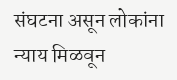संघटना असून लोकांना न्याय मिळवून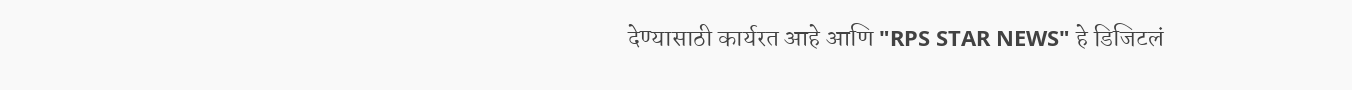देण्यासाठी कार्यरत आहे आणि "RPS STAR NEWS" हे डिजिटलं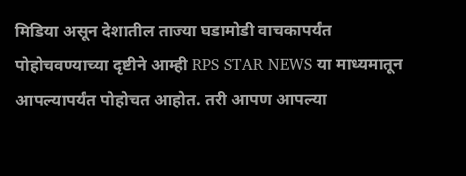मिडिया असून देशातील ताज्या घडामोडी वाचकापर्यंत पोहोचवण्याच्या दृष्टीने आम्ही RPS STAR NEWS या माध्यमातून आपल्यापर्यंत पोहोचत आहोत. तरी आपण आपल्या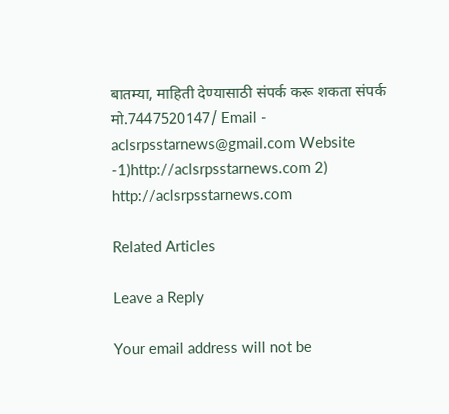बातम्या, माहिती देण्यासाठी संपर्क करू शकता संपर्क मो.7447520147/ Email - aclsrpsstarnews@gmail.com Website -1)http://aclsrpsstarnews.com 2) http://aclsrpsstarnews.com

Related Articles

Leave a Reply

Your email address will not be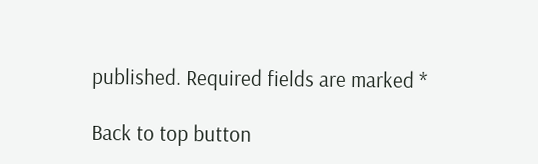published. Required fields are marked *

Back to top button